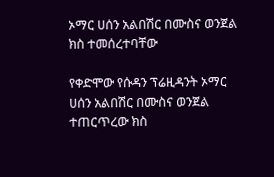ኦማር ሀሰን አልበሽር በሙስና ወንጀል ክስ ተመሰረተባቸው

የቀድሞው የሱዳን ፕሬዚዳንት ኦማር ሀሰን አልበሽር በሙስና ወንጀል ተጠርጥረው ክስ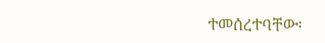ተመሰረተባቸው፡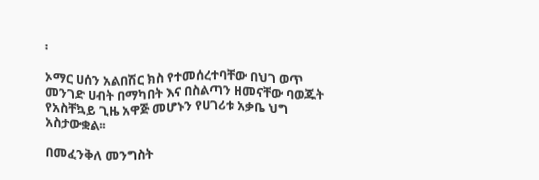፡

ኦማር ሀሰን አልበሽር ክስ የተመሰረተባቸው በህገ ወጥ መንገድ ሀብት በማካበት እና በስልጣን ዘመናቸው ባወጁት የአስቸኳይ ጊዜ አዋጅ መሆኑን የሀገሪቱ አቃቤ ህግ አስታውቋል፡፡

በመፈንቅለ መንግስት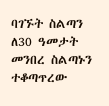ባገኙት ስልጣን ለ30 ዓመታት መንበረ ስልጣኑን ተቆጣጥረው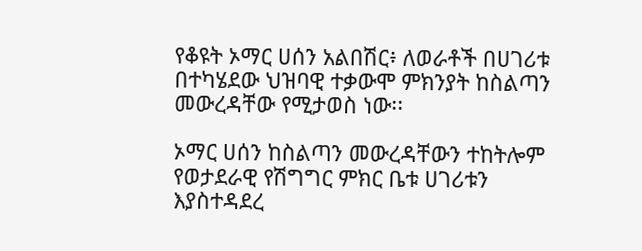የቆዩት ኦማር ሀሰን አልበሽር፥ ለወራቶች በሀገሪቱ በተካሄደው ህዝባዊ ተቃውሞ ምክንያት ከስልጣን መውረዳቸው የሚታወስ ነው፡፡

ኦማር ሀሰን ከስልጣን መውረዳቸውን ተከትሎም የወታደራዊ የሽግግር ምክር ቤቱ ሀገሪቱን እያስተዳደረ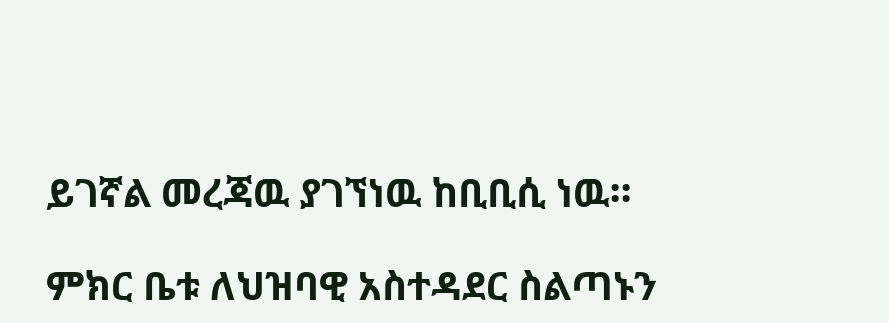ይገኛል መረጃዉ ያገኘነዉ ከቢቢሲ ነዉ።

ምክር ቤቱ ለህዝባዊ አስተዳደር ስልጣኑን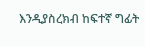እንዲያስረክብ ከፍተኛ ግፊት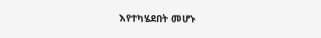እየተካሄደበት መሆኑ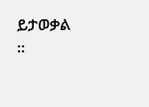ይታወቃል ፡፡